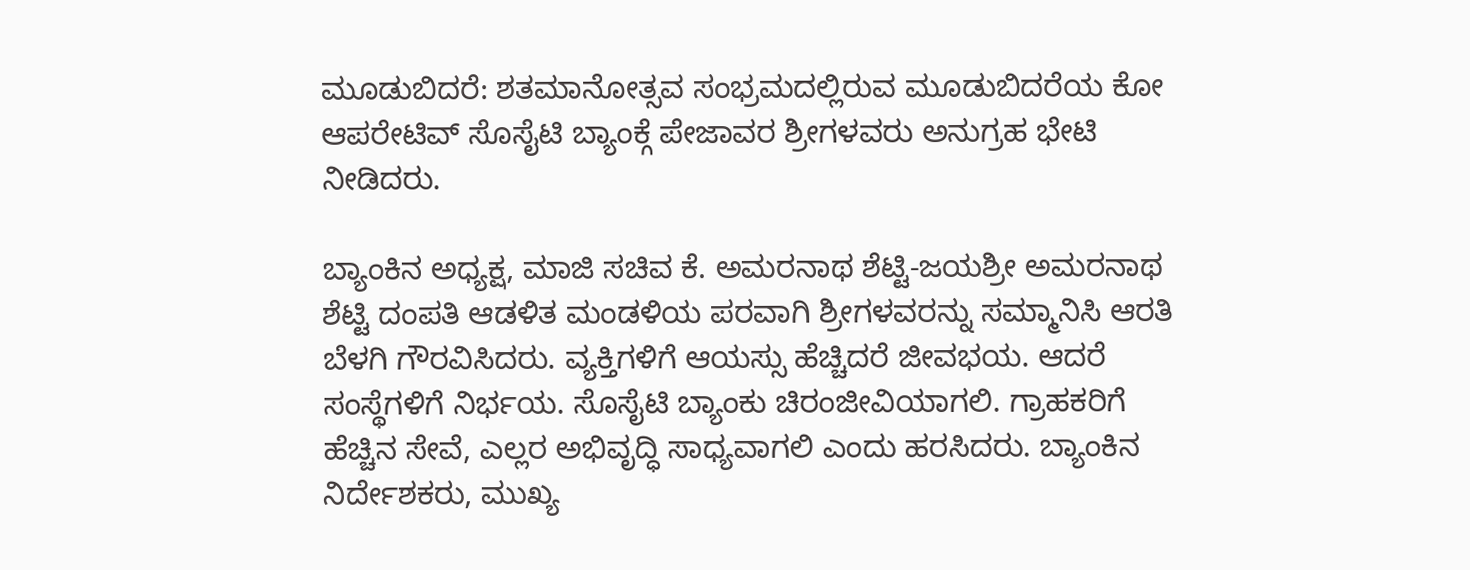ಮೂಡುಬಿದರೆ: ಶತಮಾನೋತ್ಸವ ಸಂಭ್ರಮದಲ್ಲಿರುವ ಮೂಡುಬಿದರೆಯ ಕೋ ಆಪರೇಟಿವ್ ಸೊಸೈಟಿ ಬ್ಯಾಂಕ್ಗೆ ಪೇಜಾವರ ಶ್ರೀಗಳವರು ಅನುಗ್ರಹ ಭೇಟಿ ನೀಡಿದರು.

ಬ್ಯಾಂಕಿನ ಅಧ್ಯಕ್ಷ, ಮಾಜಿ ಸಚಿವ ಕೆ. ಅಮರನಾಥ ಶೆಟ್ಟಿ-ಜಯಶ್ರೀ ಅಮರನಾಥ ಶೆಟ್ಟಿ ದಂಪತಿ ಆಡಳಿತ ಮಂಡಳಿಯ ಪರವಾಗಿ ಶ್ರೀಗಳವರನ್ನು ಸಮ್ಮಾನಿಸಿ ಆರತಿ ಬೆಳಗಿ ಗೌರವಿಸಿದರು. ವ್ಯಕ್ತಿಗಳಿಗೆ ಆಯಸ್ಸು ಹೆಚ್ಚಿದರೆ ಜೀವಭಯ. ಆದರೆ ಸಂಸ್ಥೆಗಳಿಗೆ ನಿರ್ಭಯ. ಸೊಸೈಟಿ ಬ್ಯಾಂಕು ಚಿರಂಜೀವಿಯಾಗಲಿ. ಗ್ರಾಹಕರಿಗೆ ಹೆಚ್ಚಿನ ಸೇವೆ, ಎಲ್ಲರ ಅಭಿವೃದ್ಧಿ ಸಾಧ್ಯವಾಗಲಿ ಎಂದು ಹರಸಿದರು. ಬ್ಯಾಂಕಿನ ನಿರ್ದೇಶಕರು, ಮುಖ್ಯ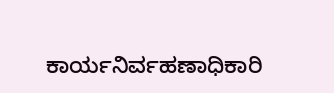ಕಾರ್ಯನಿರ್ವಹಣಾಧಿಕಾರಿ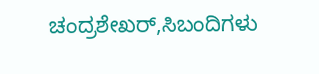ಚಂದ್ರಶೇಖರ್,ಸಿಬಂದಿಗಳು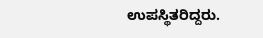ಉಪಸ್ಥಿತರಿದ್ದರು.